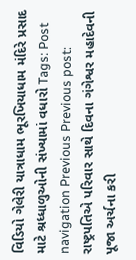વિડિયો ગેલેરી યાત્રાધામ ભૂરખિયાધામ મંદિરે પ્રસાદ માટે શ્રધ્ધાળુઓની સંખ્યામાં વધારો Tags: Post navigation Previous Previous post: રાષ્ટ્રપતિએ પરિવાર સાથે દિવના ગંગેશ્વર મહાદેવની પૂજા અર્ચના કરી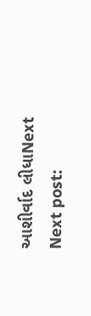આશીર્વાદ લીધાNext Next post: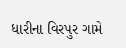ધારીના વિરપુર ગામે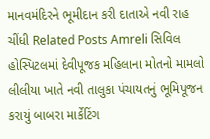માનવમંદિરને ભૂમીદાન કરી દાતાએ નવી રાહ ચીંધી Related Posts Amreli સિવિલ હોસ્પિટલમાં દેવીપૂજક મહિલાના મોતનો મામલો લીલીયા ખાતે નવી તાલુકા પંચાયતનું ભૂમિપૂજન કરાયું બાબરા માર્કેટિંગ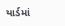યાર્ડમાં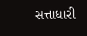સત્તાધારી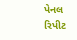પેનલ રિપીટ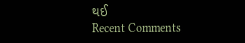થઈ
Recent Comments